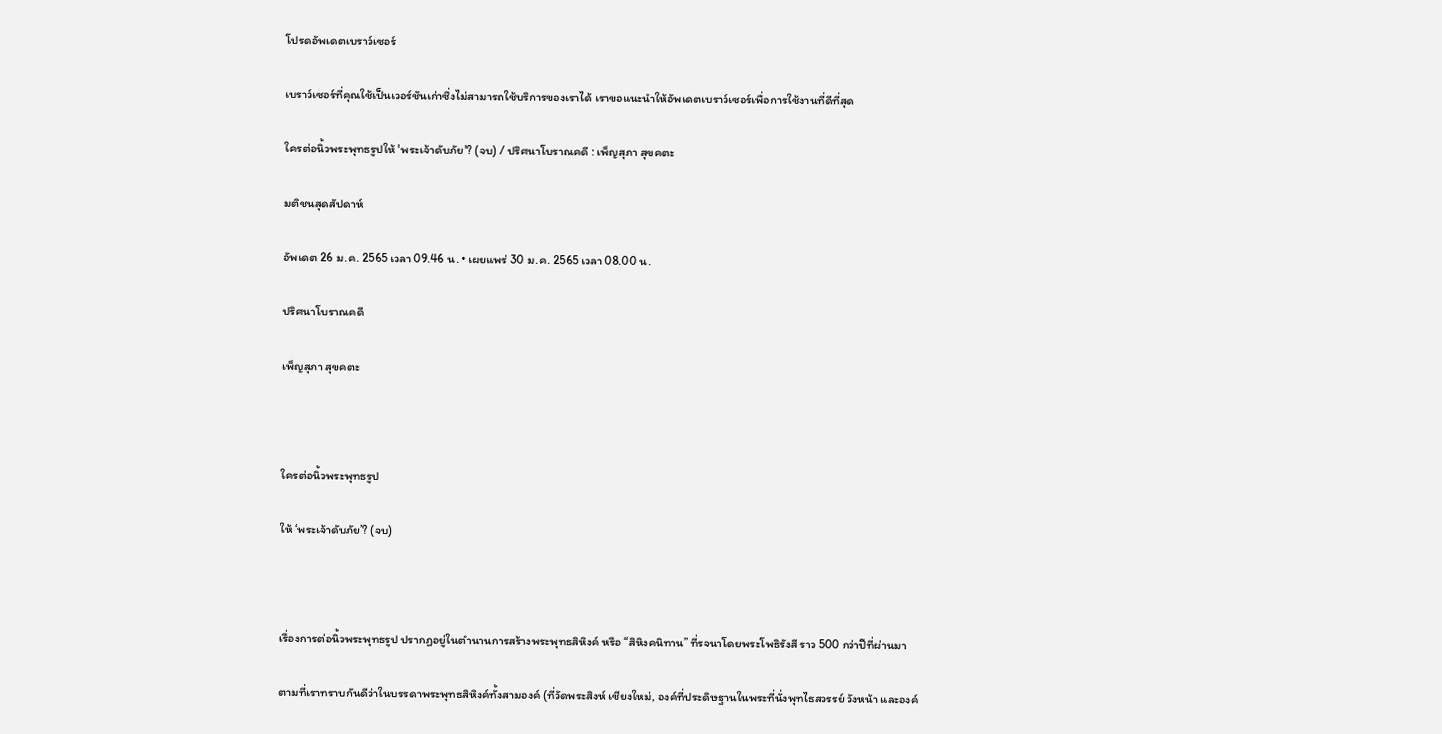โปรดอัพเดตเบราว์เซอร์

เบราว์เซอร์ที่คุณใช้เป็นเวอร์ชันเก่าซึ่งไม่สามารถใช้บริการของเราได้ เราขอแนะนำให้อัพเดตเบราว์เซอร์เพื่อการใช้งานที่ดีที่สุด

ใครต่อนิ้วพระพุทธรูปให้ 'พระเจ้าดับภัย'? (จบ) / ปริศนาโบราณคดี : เพ็ญสุภา สุขคตะ

มติชนสุดสัปดาห์

อัพเดต 26 ม.ค. 2565 เวลา 09.46 น. • เผยแพร่ 30 ม.ค. 2565 เวลา 08.00 น.

ปริศนาโบราณคดี

เพ็ญสุภา สุขคตะ



ใครต่อนิ้วพระพุทธรูป

ให้ ‘พระเจ้าดับภัย’? (จบ)



เรื่องการต่อนิ้วพระพุทธรูป ปรากฏอยู่ในตำนานการสร้างพระพุทธสิหิงค์ หรือ “สิหิงคนิทาน” ที่รจนาโดยพระโพธิรังสี ราว 500 กว่าปีที่ผ่านมา

ตามที่เราทราบกันดีว่าในบรรดาพระพุทธสิหิงค์ทั้งสามองค์ (ที่วัดพระสิงห์ เชียงใหม่, องค์ที่ประดิษฐานในพระที่นั่งพุทไธสวรรย์ วังหน้า และองค์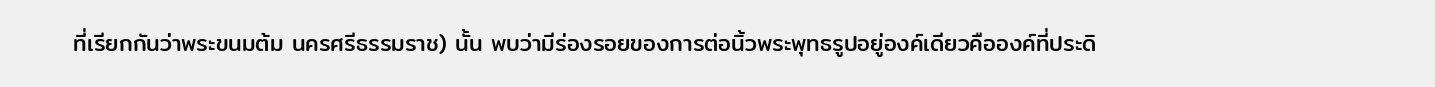ที่เรียกกันว่าพระขนมต้ม นครศรีธรรมราช) นั้น พบว่ามีร่องรอยของการต่อนิ้วพระพุทธรูปอยู่องค์เดียวคือองค์ที่ประดิ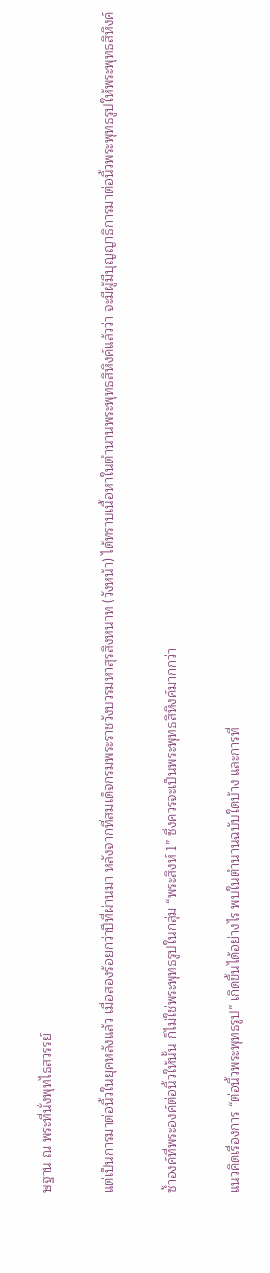ษฐาน ณ พระที่นั่งพุทไธสวรรย์

แต่เป็นการมาต่อนิ้วในยุคหลังแล้ว เมื่อสองร้อยกว่าปีที่ผ่านมา หลังจากที่สมเด็จกรมพระราชวังบวรมหาสุรสิงหนาท (วังหน้า) ได้ทราบเนื้อหาในตำนานพระพุทธสิหิงค์แล้วว่า จะมีผู้มีบุญญาธิการมาต่อนิ้วพระพุทธรูปให้พระพุทธสิหิงค์

ซ้ำองค์ที่พระองค์ต่อนิ้วให้นั้น ก็ไม่ใช่พระพุทธรูปในกลุ่ม “พระสิงห์ 1” ซึ่งควรจะเป็นพระพุทธสิหิงค์มากกว่า

แนวคิดเรื่องการ “ต่อนิ้วพระพุทธรูป” เกิดขึ้นได้อย่างไร พบในตำนานฉบับใดบ้าง และการที่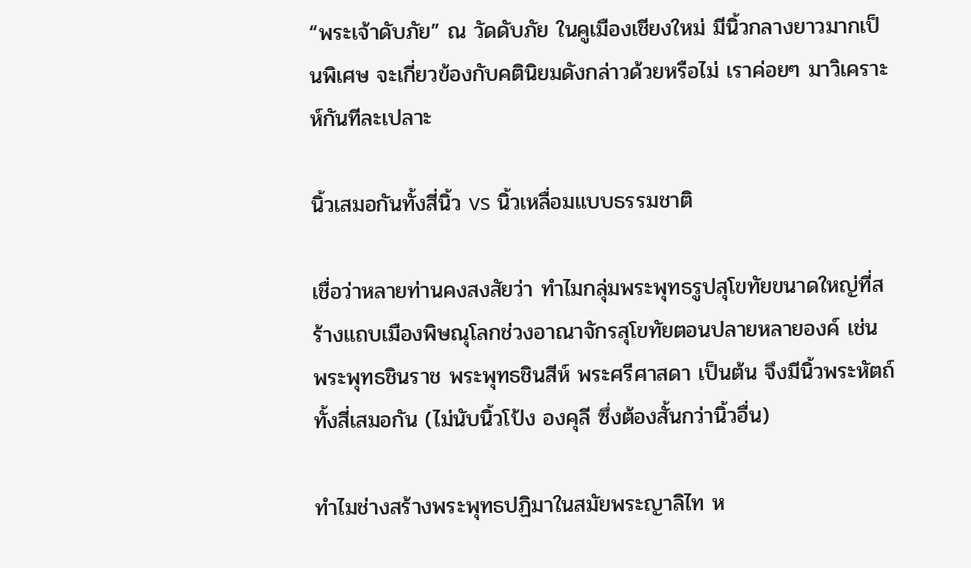“พระเจ้าดับภัย” ณ วัดดับภัย ในคูเมืองเชียงใหม่ มีนิ้วกลางยาวมากเป็นพิเศษ จะเกี่ยวข้องกับคตินิยมดังกล่าวด้วยหรือไม่ เราค่อยๆ มาวิเคราะห์กันทีละเปลาะ

นิ้วเสมอกันทั้งสี่นิ้ว vs นิ้วเหลื่อมแบบธรรมชาติ

เชื่อว่าหลายท่านคงสงสัยว่า ทำไมกลุ่มพระพุทธรูปสุโขทัยขนาดใหญ่ที่สร้างแถบเมืองพิษณุโลกช่วงอาณาจักรสุโขทัยตอนปลายหลายองค์ เช่น พระพุทธชินราช พระพุทธชินสีห์ พระศรีศาสดา เป็นต้น จึงมีนิ้วพระหัตถ์ทั้งสี่เสมอกัน (ไม่นับนิ้วโป้ง องคุลี ซึ่งต้องสั้นกว่านิ้วอื่น)

ทำไมช่างสร้างพระพุทธปฏิมาในสมัยพระญาลิไท ห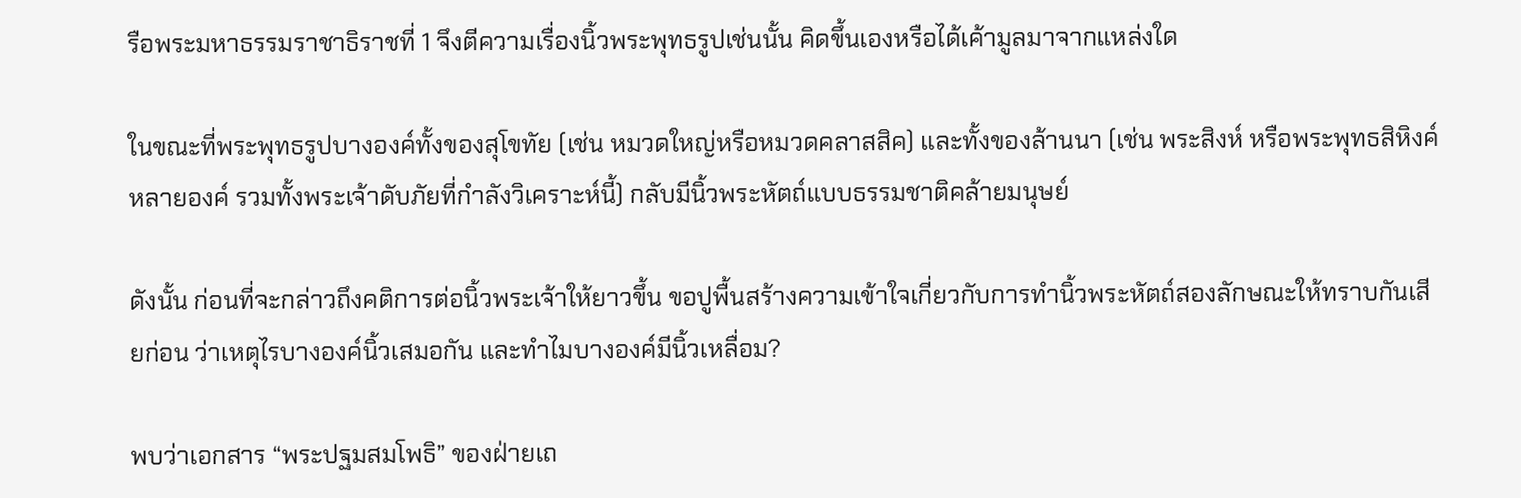รือพระมหาธรรมราชาธิราชที่ 1 จึงตีความเรื่องนิ้วพระพุทธรูปเช่นนั้น คิดขึ้นเองหรือได้เค้ามูลมาจากแหล่งใด

ในขณะที่พระพุทธรูปบางองค์ทั้งของสุโขทัย (เช่น หมวดใหญ่หรือหมวดคลาสสิค) และทั้งของล้านนา (เช่น พระสิงห์ หรือพระพุทธสิหิงค์หลายองค์ รวมทั้งพระเจ้าดับภัยที่กำลังวิเคราะห์นี้) กลับมีนิ้วพระหัตถ์แบบธรรมชาติคล้ายมนุษย์

ดังนั้น ก่อนที่จะกล่าวถึงคติการต่อนิ้วพระเจ้าให้ยาวขึ้น ขอปูพื้นสร้างความเข้าใจเกี่ยวกับการทำนิ้วพระหัตถ์สองลักษณะให้ทราบกันเสียก่อน ว่าเหตุไรบางองค์นิ้วเสมอกัน และทำไมบางองค์มีนิ้วเหลื่อม?

พบว่าเอกสาร “พระปฐมสมโพธิ” ของฝ่ายเถ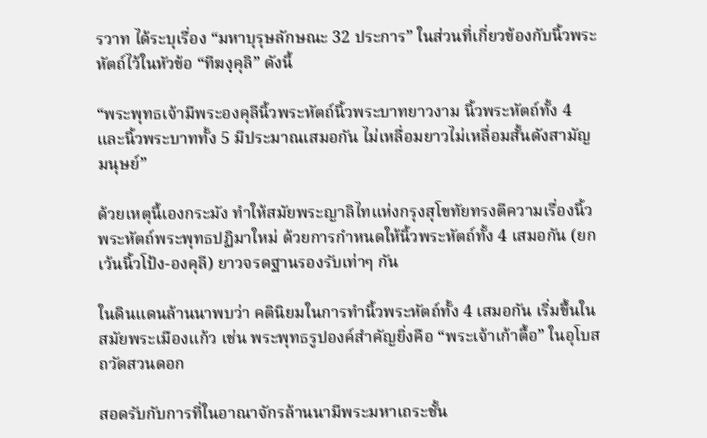รวาท ได้ระบุเรื่อง “มหาบุรุษลักษณะ 32 ประการ” ในส่วนที่เกี่ยวข้องกับนิ้วพระหัตถ์ไว้ในหัวข้อ “ทีฆงฺคุลิ” ดังนี้

“พระพุทธเจ้ามีพระองคุลีนิ้วพระหัตถ์นิ้วพระบาทยาวงาม นิ้วพระหัตถ์ทั้ง 4 และนิ้วพระบาททั้ง 5 มีประมาณเสมอกัน ไม่เหลื่อมยาวไม่เหลื่อมสั้นดังสามัญมนุษย์”

ด้วยเหตุนี้เองกระมัง ทำให้สมัยพระญาลิไทแห่งกรุงสุโขทัยทรงตีความเรื่องนิ้วพระหัตถ์พระพุทธปฏิมาใหม่ ด้วยการกำหนดให้นิ้วพระหัตถ์ทั้ง 4 เสมอกัน (ยกเว้นนิ้วโป้ง-องคุลี) ยาวจรดฐานรองรับเท่าๆ กัน

ในดินแดนล้านนาพบว่า คตินิยมในการทำนิ้วพระหัตถ์ทั้ง 4 เสมอกัน เริ่มขึ้นในสมัยพระเมืองแก้ว เช่น พระพุทธรูปองค์สำคัญยิ่งคือ “พระเจ้าเก้าตื้อ” ในอุโบสถวัดสวนดอก

สอดรับกับการที่ในอาณาจักรล้านนามีพระมหาเถระชั้น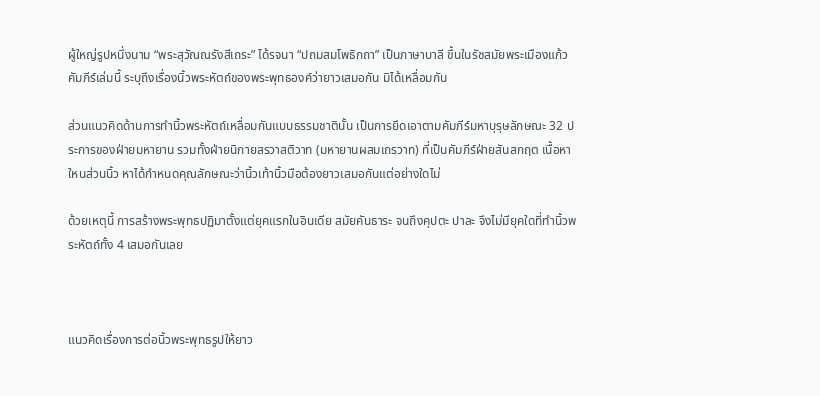ผู้ใหญ่รูปหนึ่งนาม “พระสุวัณณรังสีเถระ” ได้รจนา “ปถมสมโพธิกถา” เป็นภาษาบาลี ขึ้นในรัชสมัยพระเมืองแก้ว คัมภีร์เล่มนี้ ระบุถึงเรื่องนิ้วพระหัตถ์ของพระพุทธองค์ว่ายาวเสมอกัน มิได้เหลื่อมกัน

ส่วนแนวคิดด้านการทำนิ้วพระหัตถ์เหลื่อมกันแบบธรรมชาตินั้น เป็นการยึดเอาตามคัมภีร์มหาบุรุษลักษณะ 32 ประการของฝ่ายมหายาน รวมทั้งฝ่ายนิกายสรวาสติวาท (มหายานผสมเถรวาท) ที่เป็นคัมภีร์ฝ่ายสันสกฤต เนื้อหาใหนส่วนนิ้ว หาได้กำหนดคุณลักษณะว่านิ้วเท้านิ้วมือต้องยาวเสมอกันแต่อย่างใดไม่

ด้วยเหตุนี้ การสร้างพระพุทธปฏิมาตั้งแต่ยุคแรกในอินเดีย สมัยคันธาระ จนถึงคุปตะ ปาละ จึงไม่มียุคใดที่ทำนิ้วพระหัตถ์ทั้ง 4 เสมอกันเลย



แนวคิดเรื่องการต่อนิ้วพระพุทธรูปให้ยาว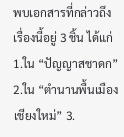พบเอกสารที่กล่าวถึงเรื่องนี้อยู่ 3 ชิ้น ได้แก่ 1.ใน “ปัญญาสชาดก” 2.ใน “ตำนานพื้นเมืองเชียงใหม่” 3.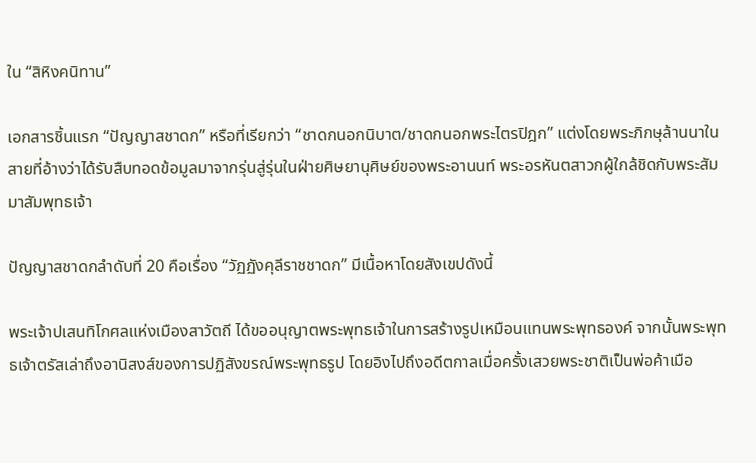ใน “สิหิงคนิทาน”

เอกสารชิ้นแรก “ปัญญาสชาดก” หรือที่เรียกว่า “ชาดกนอกนิบาต/ชาดกนอกพระไตรปิฎก” แต่งโดยพระภิกษุล้านนาในสายที่อ้างว่าได้รับสืบทอดข้อมูลมาจากรุ่นสู่รุ่นในฝ่ายศิษยานุศิษย์ของพระอานนท์ พระอรหันตสาวกผู้ใกล้ชิดกับพระสัมมาสัมพุทธเจ้า

ปัญญาสชาดกลำดับที่ 20 คือเรื่อง “วัฏฏังคุลีราชชาดก” มีเนื้อหาโดยสังเขปดังนี้

พระเจ้าปเสนทิโกศลแห่งเมืองสาวัตถี ได้ขออนุญาตพระพุทธเจ้าในการสร้างรูปเหมือนแทนพระพุทธองค์ จากนั้นพระพุทธเจ้าตรัสเล่าถึงอานิสงส์ของการปฏิสังขรณ์พระพุทธรูป โดยอิงไปถึงอดีตกาลเมื่อครั้งเสวยพระชาติเป็นพ่อค้าเมือ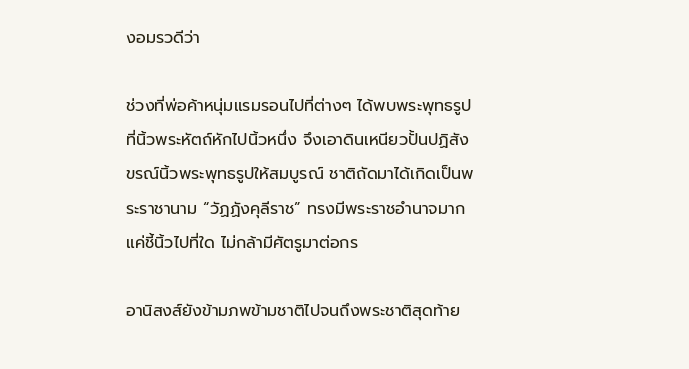งอมรวดีว่า

ช่วงที่พ่อค้าหนุ่มแรมรอนไปที่ต่างๆ ได้พบพระพุทธรูปที่นิ้วพระหัตถ์หักไปนิ้วหนึ่ง จึงเอาดินเหนียวปั้นปฏิสังขรณ์นิ้วพระพุทธรูปให้สมบูรณ์ ชาติถัดมาได้เกิดเป็นพระราชานาม “วัฏฏังคุลีราช” ทรงมีพระราชอำนาจมาก แค่ชี้นิ้วไปที่ใด ไม่กล้ามีศัตรูมาต่อกร

อานิสงส์ยังข้ามภพข้ามชาติไปจนถึงพระชาติสุดท้าย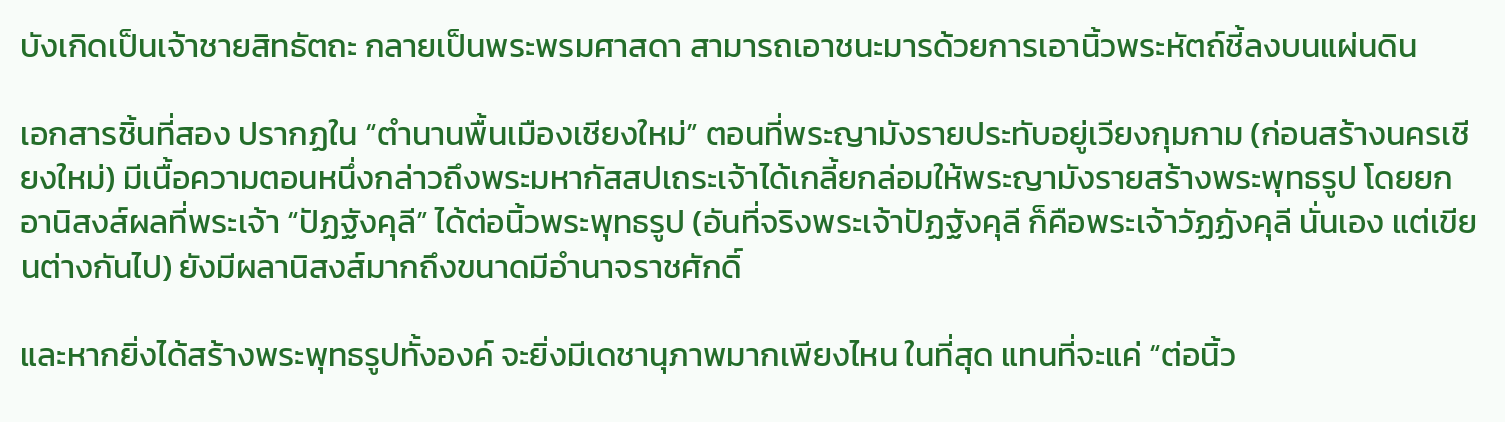บังเกิดเป็นเจ้าชายสิทธัตถะ กลายเป็นพระพรมศาสดา สามารถเอาชนะมารด้วยการเอานิ้วพระหัตถ์ชี้ลงบนแผ่นดิน

เอกสารชิ้นที่สอง ปรากฏใน “ตำนานพื้นเมืองเชียงใหม่” ตอนที่พระญามังรายประทับอยู่เวียงกุมกาม (ก่อนสร้างนครเชียงใหม่) มีเนื้อความตอนหนึ่งกล่าวถึงพระมหากัสสปเถระเจ้าได้เกลี้ยกล่อมให้พระญามังรายสร้างพระพุทธรูป โดยยกอานิสงส์ผลที่พระเจ้า “ปัฏฐังคุลี” ได้ต่อนิ้วพระพุทธรูป (อันที่จริงพระเจ้าปัฏฐังคุลี ก็คือพระเจ้าวัฏฏังคุลี นั่นเอง แต่เขียนต่างกันไป) ยังมีผลานิสงส์มากถึงขนาดมีอำนาจราชศักดิ์

และหากยิ่งได้สร้างพระพุทธรูปทั้งองค์ จะยิ่งมีเดชานุภาพมากเพียงไหน ในที่สุด แทนที่จะแค่ “ต่อนิ้ว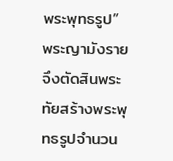พระพุทธรูป” พระญามังรายจึงตัดสินพระทัยสร้างพระพุทธรูปจำนวน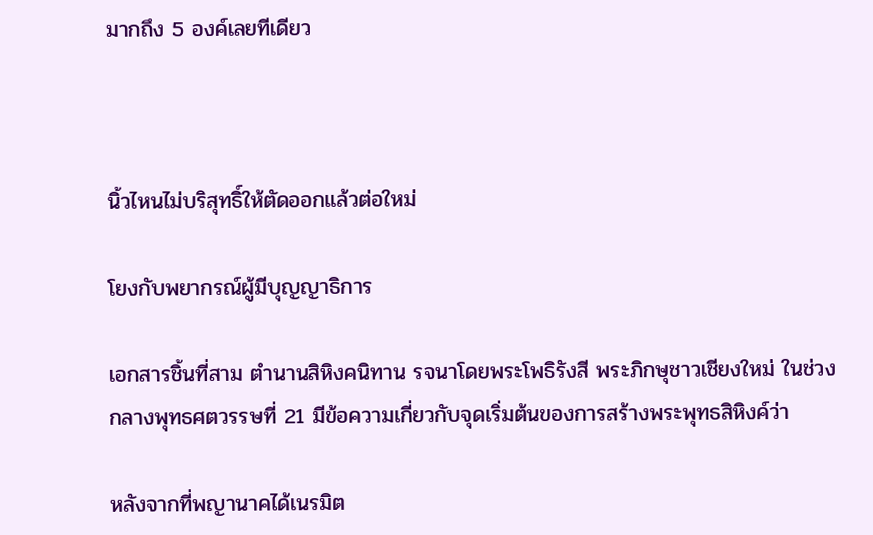มากถึง 5 องค์เลยทีเดียว



นิ้วไหนไม่บริสุทธิ์ให้ตัดออกแล้วต่อใหม่

โยงกับพยากรณ์ผู้มีบุญญาธิการ

เอกสารชิ้นที่สาม ตำนานสิหิงคนิทาน รจนาโดยพระโพธิรังสี พระภิกษุชาวเชียงใหม่ ในช่วงกลางพุทธศตวรรษที่ 21 มีข้อความเกี่ยวกับจุดเริ่มต้นของการสร้างพระพุทธสิหิงค์ว่า

หลังจากที่พญานาคได้เนรมิต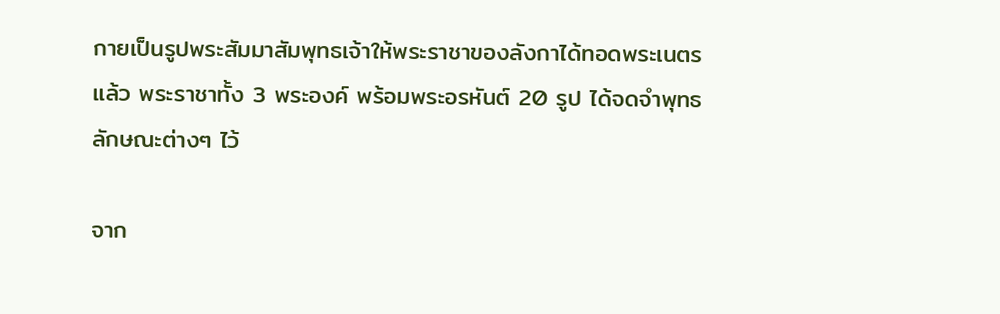กายเป็นรูปพระสัมมาสัมพุทธเจ้าให้พระราชาของลังกาได้ทอดพระเนตรแล้ว พระราชาทั้ง 3 พระองค์ พร้อมพระอรหันต์ 20 รูป ได้จดจำพุทธลักษณะต่างๆ ไว้

จาก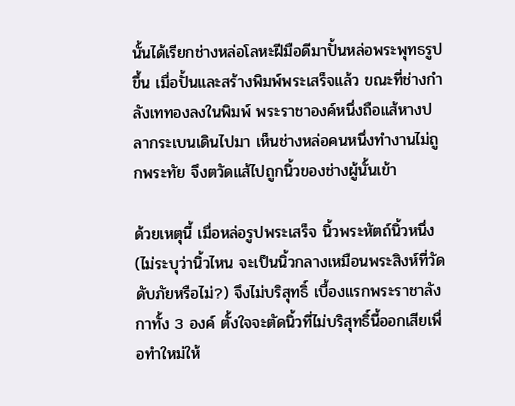นั้นได้เรียกช่างหล่อโลหะฝีมือดีมาปั้นหล่อพระพุทธรูปขึ้น เมื่อปั้นและสร้างพิมพ์พระเสร็จแล้ว ขณะที่ช่างกำลังเททองลงในพิมพ์ พระราชาองค์หนึ่งถือแส้หางปลากระเบนเดินไปมา เห็นช่างหล่อคนหนึ่งทำงานไม่ถูกพระทัย จึงตวัดแส้ไปถูกนิ้วของช่างผู้นั้นเข้า

ด้วยเหตุนี้ เมื่อหล่อรูปพระเสร็จ นิ้วพระหัตถ์นิ้วหนึ่ง (ไม่ระบุว่านิ้วไหน จะเป็นนิ้วกลางเหมือนพระสิงห์ที่วัดดับภัยหรือไม่?) จึงไม่บริสุทธิ์ เบื้องแรกพระราชาลังกาทั้ง 3 องค์ ตั้งใจจะตัดนิ้วที่ไม่บริสุทธิ์นี้ออกเสียเพื่อทำใหม่ให้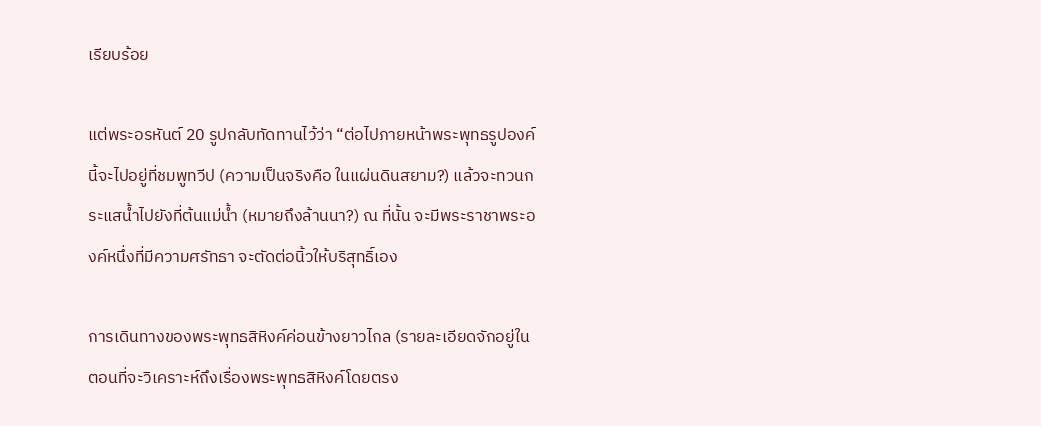เรียบร้อย

แต่พระอรหันต์ 20 รูปกลับทัดทานไว้ว่า “ต่อไปภายหน้าพระพุทธรูปองค์นี้จะไปอยู่ที่ชมพูทวีป (ความเป็นจริงคือ ในแผ่นดินสยาม?) แล้วจะทวนกระแสน้ำไปยังที่ต้นแม่น้ำ (หมายถึงล้านนา?) ณ ที่นั้น จะมีพระราชาพระองค์หนึ่งที่มีความศรัทธา จะตัดต่อนิ้วให้บริสุทธิ์เอง

การเดินทางของพระพุทธสิหิงค์ค่อนข้างยาวไกล (รายละเอียดจักอยู่ในตอนที่จะวิเคราะห์ถึงเรื่องพระพุทธสิหิงค์โดยตรง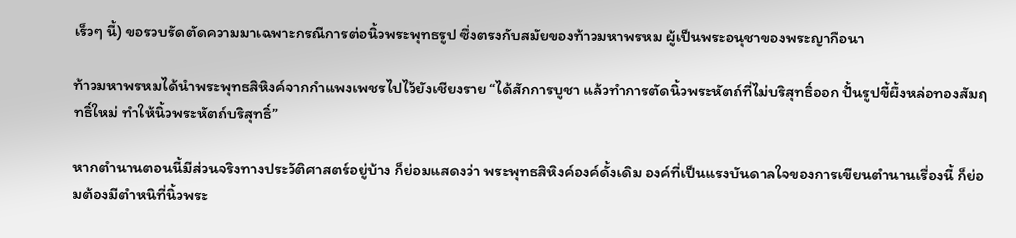เร็วๆ นี้) ขอรวบรัดตัดความมาเฉพาะกรณีการต่อนิ้วพระพุทธรูป ซึ่งตรงกับสมัยของท้าวมหาพรหม ผู้เป็นพระอนุชาของพระญากือนา

ท้าวมหาพรหมได้นำพระพุทธสิหิงค์จากกำแพงเพชรไปไว้ยังเชียงราย “ได้สักการบูชา แล้วทำการตัดนิ้วพระหัตถ์ที่ไม่บริสุทธิ์ออก ปั้นรูปขี้ผึ้งหล่อทองสัมฤทธิ์ใหม่ ทำให้นิ้วพระหัตถ์บริสุทธิ์”

หากตำนานตอนนี้มีส่วนจริงทางประวัติศาสตร์อยู่บ้าง ก็ย่อมแสดงว่า พระพุทธสิหิงค์องค์ดั้งเดิม องค์ที่เป็นแรงบันดาลใจของการเขียนตำนานเรื่องนี้ ก็ย่อมต้องมีตำหนิที่นิ้วพระ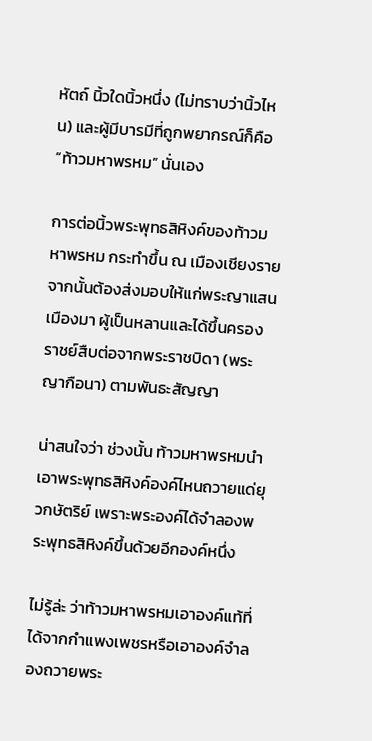หัตถ์ นิ้วใดนิ้วหนึ่ง (ไม่ทราบว่านิ้วไหน) และผู้มีบารมีที่ถูกพยากรณ์ก็คือ “ท้าวมหาพรหม” นั่นเอง

การต่อนิ้วพระพุทธสิหิงค์ของท้าวมหาพรหม กระทำขึ้น ณ เมืองเชียงราย จากนั้นต้องส่งมอบให้แก่พระญาแสนเมืองมา ผู้เป็นหลานและได้ขึ้นครองราชย์สืบต่อจากพระราชบิดา (พระญากือนา) ตามพันธะสัญญา

น่าสนใจว่า ช่วงนั้น ท้าวมหาพรหมนำเอาพระพุทธสิหิงค์องค์ไหนถวายแด่ยุวกษัตริย์ เพราะพระองค์ได้จำลองพระพุทธสิหิงค์ขึ้นด้วยอีกองค์หนึ่ง

ไม่รู้ล่ะ ว่าท้าวมหาพรหมเอาองค์แท้ที่ได้จากกำแพงเพชรหรือเอาองค์จำลองถวายพระ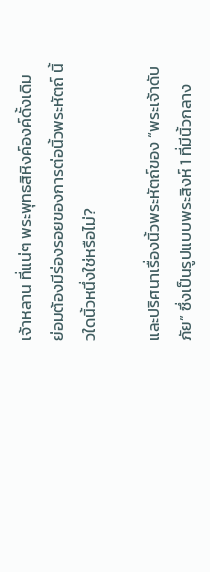เจ้าหลาน ที่แน่ๆ พระพุทธสิหิงค์องค์ดั้งเดิม ย่อมต้องมีร่องรอยของการต่อนิ้วพระหัตถ์ นิ้วใดนิ้วหนึ่งใช่หรือไม่?

และปริศนาเรื่องนิ้วพระหัตถ์ของ “พระเจ้าดับภัย” ซึ่งเป็นรูปแบบพระสิงห์ 1 ที่มีนิ้วกลาง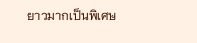ยาวมากเป็นพิเศษ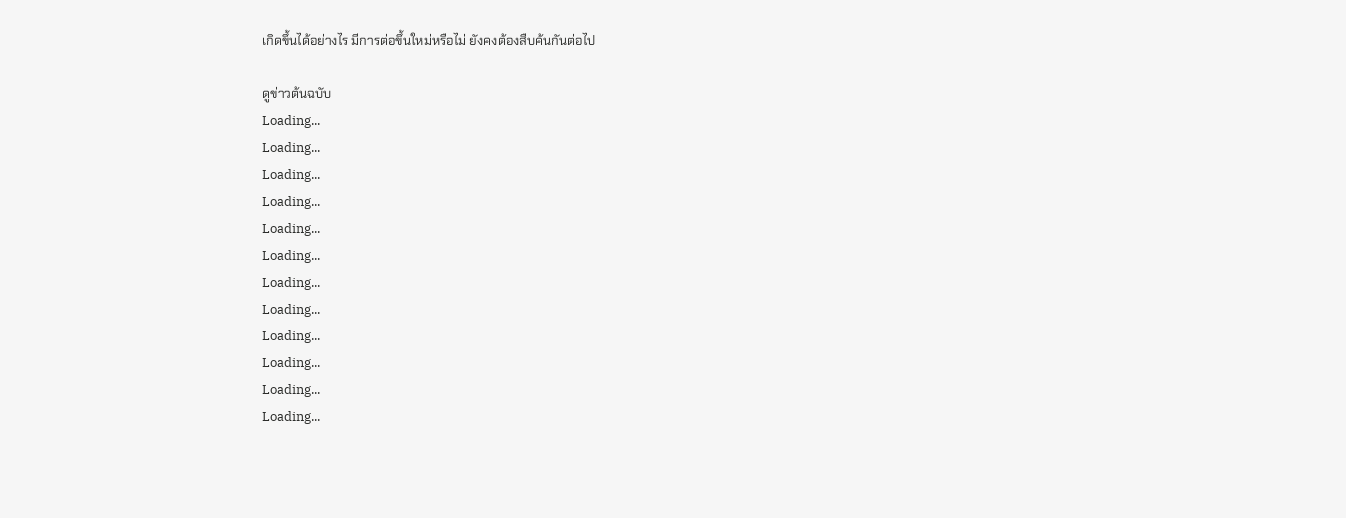เกิดขึ้นได้อย่างไร มีการต่อขึ้นใหม่หรือไม่ ยังคงต้องสืบค้นกันต่อไป

ดูข่าวต้นฉบับ
Loading...
Loading...
Loading...
Loading...
Loading...
Loading...
Loading...
Loading...
Loading...
Loading...
Loading...
Loading...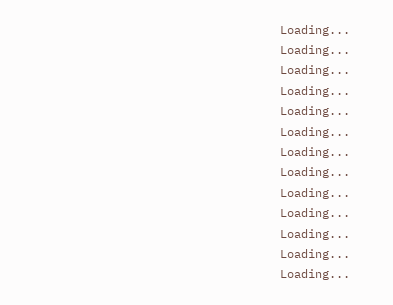Loading...
Loading...
Loading...
Loading...
Loading...
Loading...
Loading...
Loading...
Loading...
Loading...
Loading...
Loading...
Loading...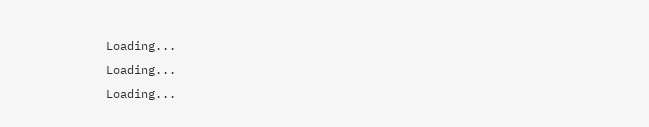Loading...
Loading...
Loading...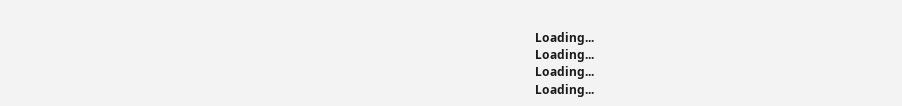Loading...
Loading...
Loading...
Loading...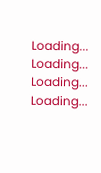Loading...
Loading...
Loading...
Loading...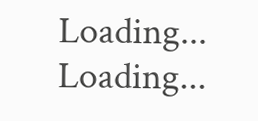Loading...
Loading...